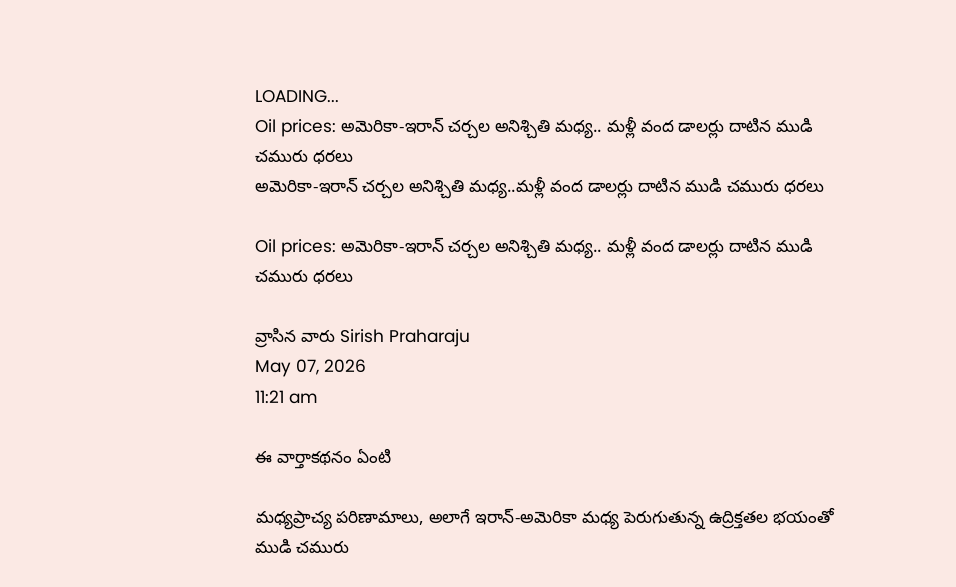LOADING...
Oil prices: అమెరికా-ఇరాన్ చర్చల అనిశ్చితి మధ్య.. మళ్లీ వంద డాలర్లు దాటిన ముడి చమురు ధరలు
అమెరికా-ఇరాన్ చర్చల అనిశ్చితి మధ్య..మళ్లీ వంద డాలర్లు దాటిన ముడి చమురు ధరలు

Oil prices: అమెరికా-ఇరాన్ చర్చల అనిశ్చితి మధ్య.. మళ్లీ వంద డాలర్లు దాటిన ముడి చమురు ధరలు

వ్రాసిన వారు Sirish Praharaju
May 07, 2026
11:21 am

ఈ వార్తాకథనం ఏంటి

మధ్యప్రాచ్య పరిణామాలు, అలాగే ఇరాన్-అమెరికా మధ్య పెరుగుతున్న ఉద్రిక్తతల భయంతో ముడి చమురు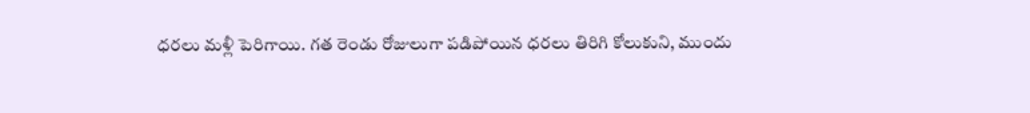ధరలు మళ్లీ పెరిగాయి. గత రెండు రోజులుగా పడిపోయిన ధరలు తిరిగి కోలుకుని, ముందు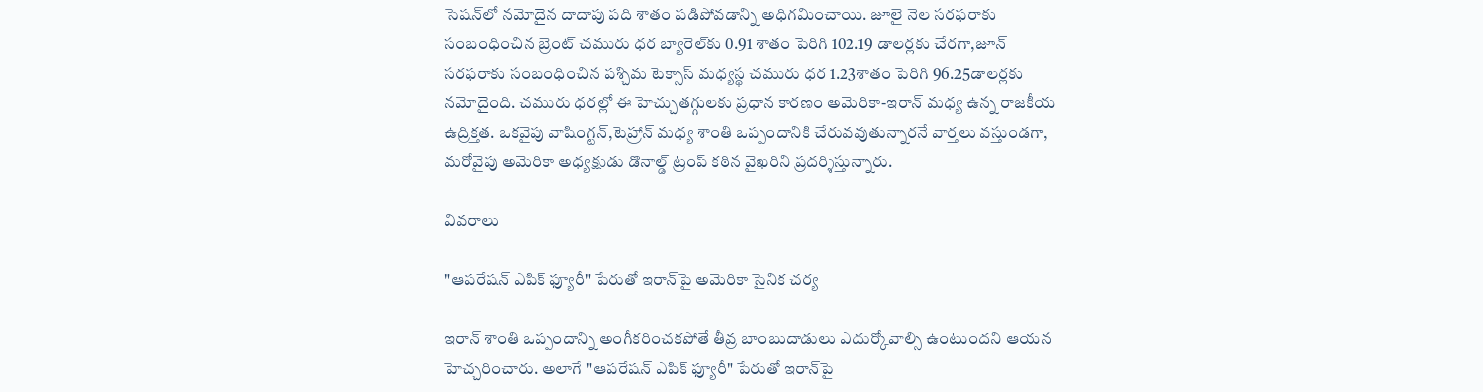సెషన్‌లో నమోదైన దాదాపు పది శాతం పడిపోవడాన్ని అధిగమించాయి. జూలై నెల సరఫరాకు సంబంధించిన బ్రెంట్ చమురు ధర బ్యారెల్‌కు 0.91 శాతం పెరిగి 102.19 డాలర్లకు చేరగా,జూన్ సరఫరాకు సంబంధించిన పశ్చిమ టెక్సాస్ మధ్యస్థ చమురు ధర 1.23శాతం పెరిగి 96.25డాలర్లకు నమోదైంది. చమురు ధరల్లో ఈ హెచ్చుతగ్గులకు ప్రధాన కారణం అమెరికా-ఇరాన్ మధ్య ఉన్న రాజకీయ ఉద్రిక్తత. ఒకవైపు వాషింగ్టన్,టెహ్రాన్ మధ్య శాంతి ఒప్పందానికి చేరువవుతున్నారనే వార్తలు వస్తుండగా, మరోవైపు అమెరికా అధ్యక్షుడు డొనాల్డ్ ట్రంప్ కఠిన వైఖరిని ప్రదర్శిస్తున్నారు.

వివరాలు

"ఆపరేషన్ ఎపిక్ ఫ్యూరీ" పేరుతో ఇరాన్‌పై అమెరికా సైనిక చర్య

ఇరాన్ శాంతి ఒప్పందాన్ని అంగీకరించకపోతే తీవ్ర బాంబుదాడులు ఎదుర్కోవాల్సి ఉంటుందని ఆయన హెచ్చరించారు. అలాగే "ఆపరేషన్ ఎపిక్ ఫ్యూరీ" పేరుతో ఇరాన్‌పై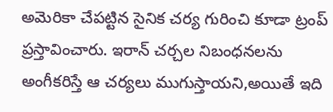అమెరికా చేపట్టిన సైనిక చర్య గురించి కూడా ట్రంప్ ప్రస్తావించారు. ఇరాన్ చర్చల నిబంధనలను అంగీకరిస్తే ఆ చర్యలు ముగుస్తాయని,అయితే ఇది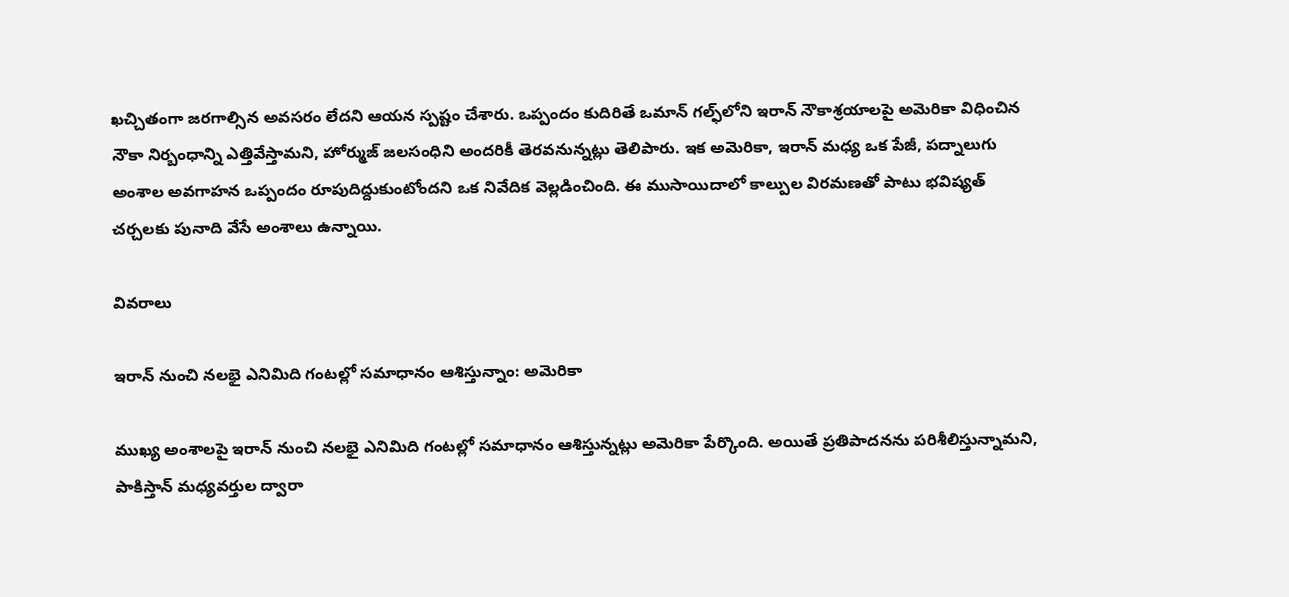ఖచ్చితంగా జరగాల్సిన అవసరం లేదని ఆయన స్పష్టం చేశారు. ఒప్పందం కుదిరితే ఒమాన్ గల్ఫ్‌లోని ఇరాన్ నౌకాశ్రయాలపై అమెరికా విధించిన నౌకా నిర్బంధాన్ని ఎత్తివేస్తామని, హోర్ముజ్ జలసంధిని అందరికీ తెరవనున్నట్లు తెలిపారు. ఇక అమెరికా, ఇరాన్ మధ్య ఒక పేజీ, పద్నాలుగు అంశాల అవగాహన ఒప్పందం రూపుదిద్దుకుంటోందని ఒక నివేదిక వెల్లడించింది. ఈ ముసాయిదాలో కాల్పుల విరమణతో పాటు భవిష్యత్ చర్చలకు పునాది వేసే అంశాలు ఉన్నాయి.

వివరాలు

ఇరాన్ నుంచి నలభై ఎనిమిది గంటల్లో సమాధానం ఆశిస్తున్నాం: అమెరికా

ముఖ్య అంశాలపై ఇరాన్ నుంచి నలభై ఎనిమిది గంటల్లో సమాధానం ఆశిస్తున్నట్లు అమెరికా పేర్కొంది. అయితే ప్రతిపాదనను పరిశీలిస్తున్నామని, పాకిస్తాన్ మధ్యవర్తుల ద్వారా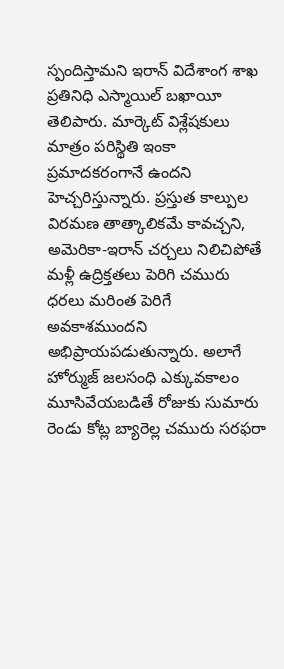స్పందిస్తామని ఇరాన్ విదేశాంగ శాఖ ప్రతినిధి ఎస్మాయిల్ బఖాయీ తెలిపారు. మార్కెట్ విశ్లేషకులు మాత్రం పరిస్థితి ఇంకా ప్రమాదకరంగానే ఉందని హెచ్చరిస్తున్నారు. ప్రస్తుత కాల్పుల విరమణ తాత్కాలికమే కావచ్చని, అమెరికా-ఇరాన్ చర్చలు నిలిచిపోతే మళ్లీ ఉద్రిక్తతలు పెరిగి చమురు ధరలు మరింత పెరిగే అవకాశముందని అభిప్రాయపడుతున్నారు. అలాగే హోర్ముజ్ జలసంధి ఎక్కువకాలం మూసివేయబడితే రోజుకు సుమారు రెండు కోట్ల బ్యారెల్ల చమురు సరఫరా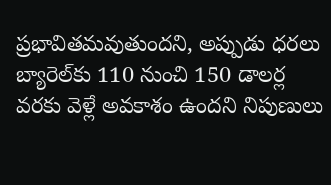ప్రభావితమవుతుందని, అప్పుడు ధరలు బ్యారెల్‌కు 110 నుంచి 150 డాలర్ల వరకు వెళ్లే అవకాశం ఉందని నిపుణులు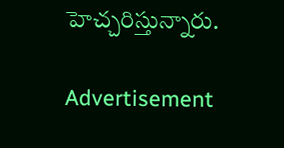హెచ్చరిస్తున్నారు.

Advertisement